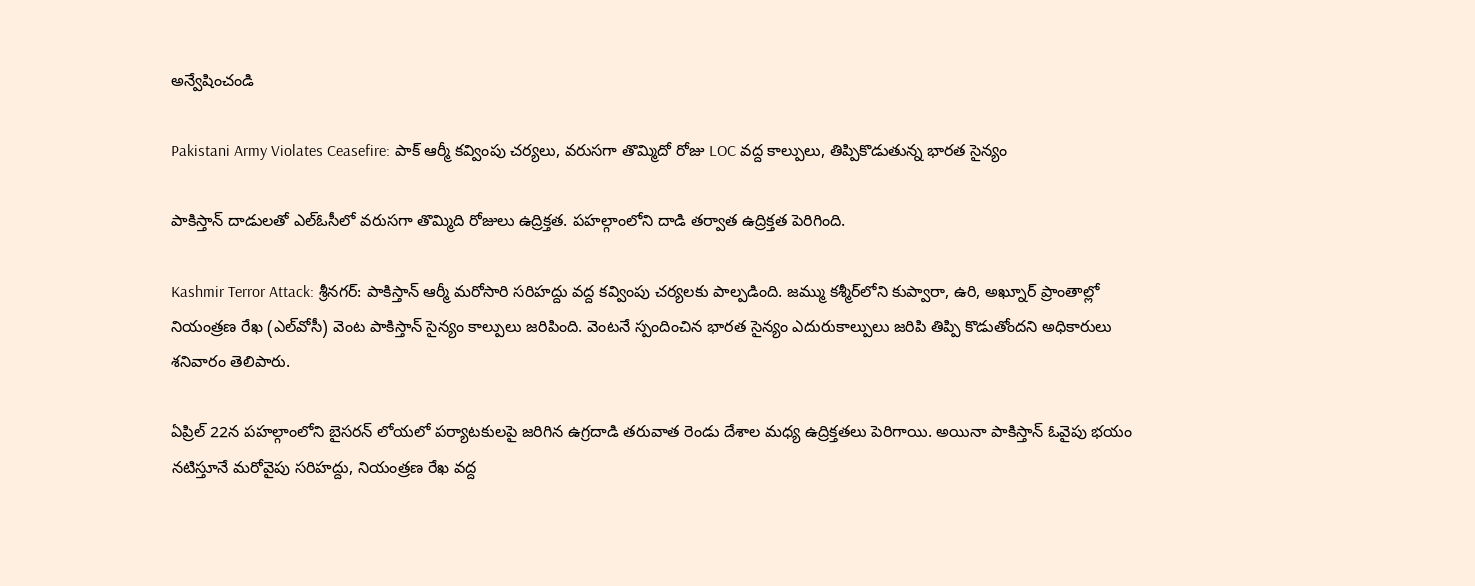అన్వేషించండి

Pakistani Army Violates Ceasefire: పాక్ ఆర్మీ కవ్వింపు చర్యలు, వరుసగా తొమ్మిదో రోజు LOC వద్ద కాల్పులు, తిప్పికొడుతున్న భారత సైన్యం

పాకిస్తాన్‌ దాడులతో ఎల్‌ఓసీలో వరుసగా తొమ్మిది రోజులు ఉద్రిక్తత. పహల్గాంలోని దాడి తర్వాత ఉద్రిక్తత పెరిగింది.

Kashmir Terror Attack: శ్రీనగర్: పాకిస్తాన్ ఆర్మీ మరోసారి సరిహద్దు వద్ద కవ్వింపు చర్యలకు పాల్పడింది. జమ్ము కశ్మీర్‌లోని కుప్వారా, ఉరి, అఖ్నూర్ ప్రాంతాల్లో నియంత్రణ రేఖ (ఎల్‌వోసీ) వెంట పాకిస్తాన్ సైన్యం కాల్పులు జరిపింది. వెంటనే స్పందించిన భారత సైన్యం ఎదురుకాల్పులు జరిపి తిప్పి కొడుతోందని అధికారులు శనివారం తెలిపారు.

ఏప్రిల్ 22న పహల్గాంలోని బైసరన్ లోయలో పర్యాటకులపై జరిగిన ఉగ్రదాడి తరువాత రెండు దేశాల మధ్య ఉద్రిక్తతలు పెరిగాయి. అయినా పాకిస్తాన్ ఓవైపు భయం నటిస్తూనే మరోవైపు సరిహద్దు, నియంత్రణ రేఖ వద్ద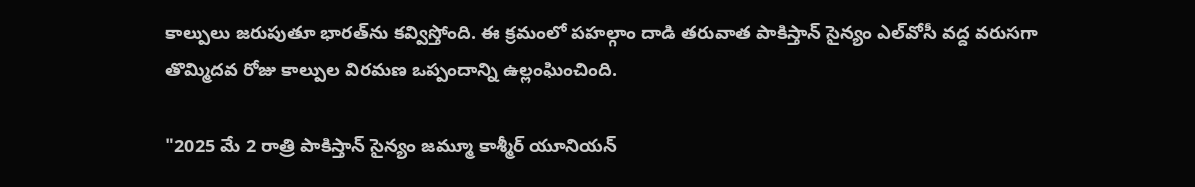కాల్పులు జరుపుతూ భారత్‌ను కవ్విస్తోంది. ఈ క్రమంలో పహల్గాం దాడి తరువాత పాకిస్తాన్ సైన్యం ఎల్‌వోసీ వద్ద వరుసగా తొమ్మిదవ రోజు కాల్పుల విరమణ ఒప్పందాన్ని ఉల్లంఘించింది.

"2025 మే 2 రాత్రి పాకిస్తాన్ సైన్యం జమ్మూ కాశ్మీర్ యూనియన్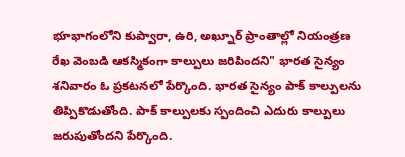భూభాగంలోని కుప్వారా, ఉరి, అఖ్నూర్ ప్రాంతాల్లో నియంత్రణ రేఖ వెంబడి ఆకస్మికంగా కాల్పులు జరిపిందని" భారత సైన్యం శనివారం ఓ ప్రకటనలో పేర్కొంది. భారత సైన్యం పాక్ కాల్పులను తిప్పికొడుతోంది. పాక్ కాల్పులకు స్పందించి ఎదురు కాల్పులు జరుపుతోందని పేర్కొంది.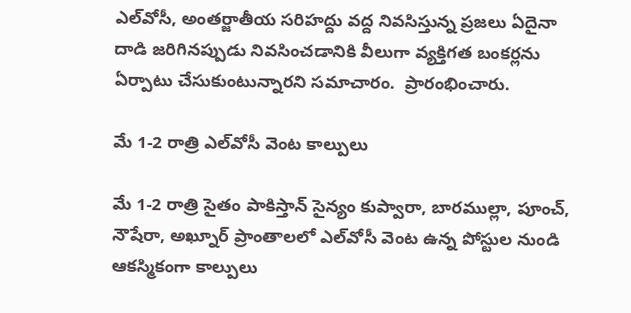ఎల్‌వోసీ, అంతర్జాతీయ సరిహద్దు వద్ద నివసిస్తున్న ప్రజలు ఏదైనా దాడి జరిగినప్పుడు నివసించడానికి వీలుగా వ్యక్తిగత బంకర్లను ఏర్పాటు చేసుకుంటున్నారని సమాచారం.  ప్రారంభించారు.

మే 1-2 రాత్రి ఎల్‌వోసీ వెంట కాల్పులు

మే 1-2 రాత్రి సైతం పాకిస్తాన్ సైన్యం కుప్వారా, బారముల్లా, పూంచ్, నౌషేరా, అఖ్నూర్ ప్రాంతాలలో ఎల్‌వోసీ వెంట ఉన్న పోస్టుల నుండి ఆకస్మికంగా కాల్పులు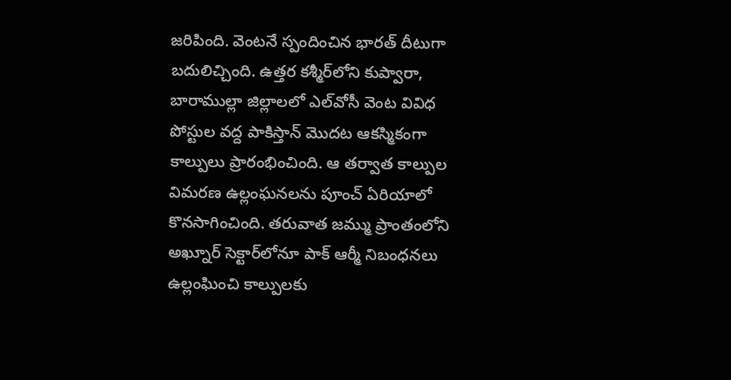జరిపింది. వెంటనే స్పందించిన భారత్ దీటుగా బదులిచ్చింది. ఉత్తర కశ్మీర్‌లోని కుప్వారా, బారాముల్లా జిల్లాలలో ఎల్‌వోసీ వెంట వివిధ పోస్టుల వద్ద పాకిస్తాన్ మొదట ఆకస్మికంగా కాల్పులు ప్రారంభించింది. ఆ తర్వాత కాల్పుల విమరణ ఉల్లంఘనలను పూంచ్ ఏరియాలో కొనసాగించింది. తరువాత జమ్ము ప్రాంతంలోని అఖ్నూర్ సెక్టార్‌లోనూ పాక్ ఆర్మీ నిబంధనలు ఉల్లంఘించి కాల్పులకు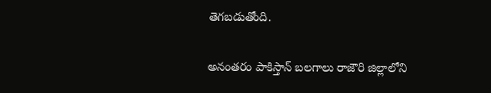తెగబడుతోంది.

అనంతరం పాకిస్తాన్ బలగాలు రాజౌరి జిల్లాలోని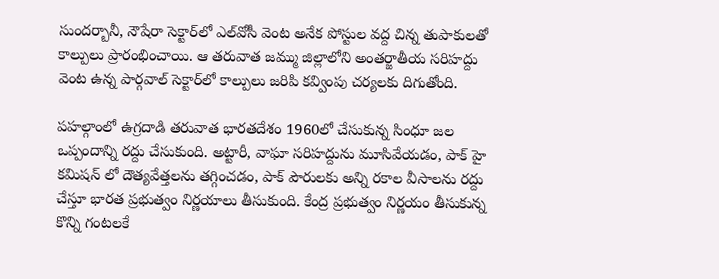సుందర్బానీ, నౌషేరా సెక్టార్‌లో ఎల్‌వోసీ వెంట అనేక పోస్టుల వద్ద చిన్న తుపాకులతో కాల్పులు ప్రారంభించాయి. ఆ తరువాత జమ్ము జిల్లాలోని అంతర్జాతీయ సరిహద్దు వెంట ఉన్న పార్గవాల్ సెక్టార్‌లో కాల్పులు జరిపి కవ్వింపు చర్యలకు దిగుతోంది.

పహల్గాంలో ఉగ్రదాడి తరువాత భారతదేశం 1960లో చేసుకున్న సింధూ జల ఒప్పందాన్ని రద్దు చేసుకుంది. అట్టారీ, వాఘా సరిహద్దును మూసివేయడం, పాక్ హై కమిషన్ లో దౌత్యవేత్తలను తగ్గించడం, పాక్ పౌరులకు అన్ని రకాల వీసాలను రద్దు చేస్తూ భారత ప్రభుత్వం నిర్ణయాలు తీసుకుంది. కేంద్ర ప్రభుత్వం నిర్ణయం తీసుకున్న కొన్ని గంటలకే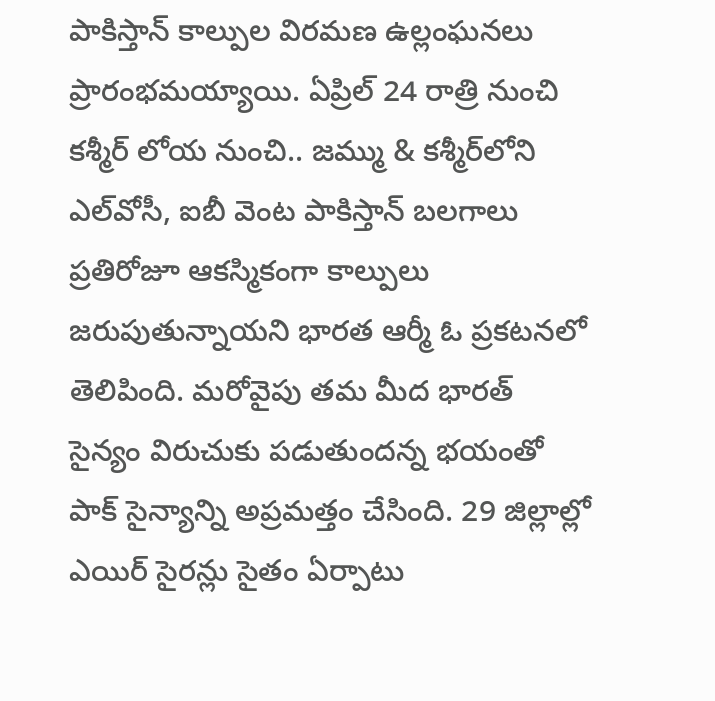పాకిస్తాన్ కాల్పుల విరమణ ఉల్లంఘనలు ప్రారంభమయ్యాయి. ఏప్రిల్ 24 రాత్రి నుంచి కశ్మీర్ లోయ నుంచి.. జమ్ము & కశ్మీర్‌లోని ఎల్‌వోసీ, ఐబీ వెంట పాకిస్తాన్ బలగాలు ప్రతిరోజూ ఆకస్మికంగా కాల్పులు జరుపుతున్నాయని భారత ఆర్మీ ఓ ప్రకటనలో తెలిపింది. మరోవైపు తమ మీద భారత్ సైన్యం విరుచుకు పడుతుందన్న భయంతో పాక్ సైన్యాన్ని అప్రమత్తం చేసింది. 29 జిల్లాల్లో ఎయిర్ సైరన్లు సైతం ఏర్పాటు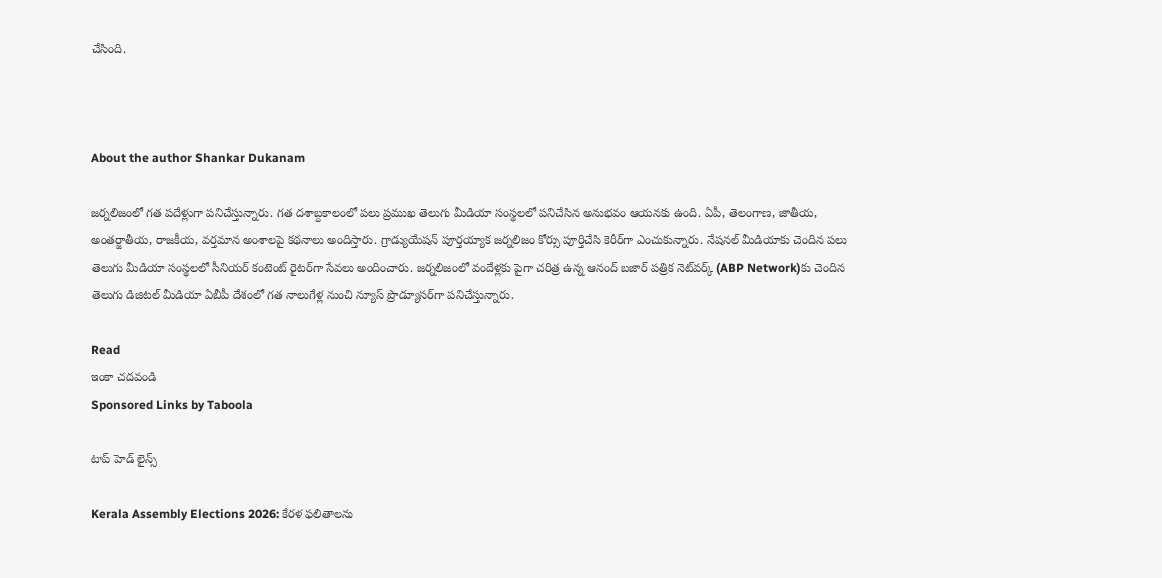చేసింది.



About the author Shankar Dukanam

జర్నలిజంలో గత పదేళ్లుగా పనిచేస్తున్నారు. గత దశాబ్దకాలంలో పలు ప్రముఖ తెలుగు మీడియా సంస్థలలో పనిచేసిన అనుభవం ఆయనకు ఉంది. ఏపీ, తెలంగాణ, జాతీయ, అంతర్జాతీయ, రాజకీయ, వర్తమాన అంశాలపై కథనాలు అందిస్తారు. గ్రాడ్యుయేషన్ పూర్తయ్యాక జర్నలిజం కోర్సు పూర్తిచేసి కెరీర్‌గా ఎంచుకున్నారు. నేషనల్ మీడియాకు చెందిన పలు తెలుగు మీడియా సంస్థలలో సీనియర్ కంటెంట్ రైటర్‌గా సేవలు అందించారు. జర్నలిజంలో వందేళ్లకు పైగా చరిత్ర ఉన్న ఆనంద్ బజార్ పత్రిక నెట్‌వర్క్ (ABP Network)కు చెందిన తెలుగు డిజిటల్ మీడియా ఏబీపీ దేశంలో గత నాలుగేళ్ల నుంచి న్యూస్ ప్రొడ్యూసర్‌గా పనిచేస్తున్నారు.

Read
ఇంకా చదవండి
Sponsored Links by Taboola

టాప్ హెడ్ లైన్స్

Kerala Assembly Elections 2026: కేరళ ఫలితాలను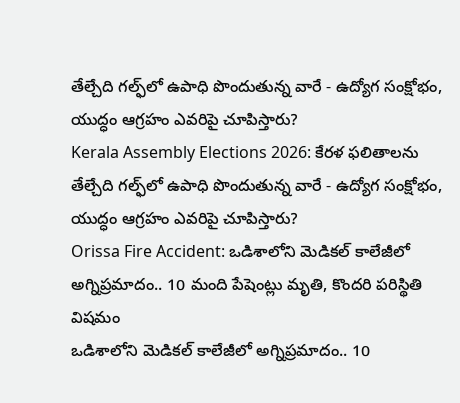తేల్చేది గల్ఫ్‌లో ఉపాధి పొందుతున్న వారే - ఉద్యోగ సంక్షోభం, యుద్ధం ఆగ్రహం ఎవరిపై చూపిస్తారు?
Kerala Assembly Elections 2026: కేరళ ఫలితాలను తేల్చేది గల్ఫ్‌లో ఉపాధి పొందుతున్న వారే - ఉద్యోగ సంక్షోభం, యుద్ధం ఆగ్రహం ఎవరిపై చూపిస్తారు?
Orissa Fire Accident: ఒడిశాలోని మెడికల్ కాలేజీలో అగ్నిప్రమాదం.. 10 మంది పేషెంట్లు మృతి, కొందరి పరిస్థితి విషమం
ఒడిశాలోని మెడికల్ కాలేజీలో అగ్నిప్రమాదం.. 10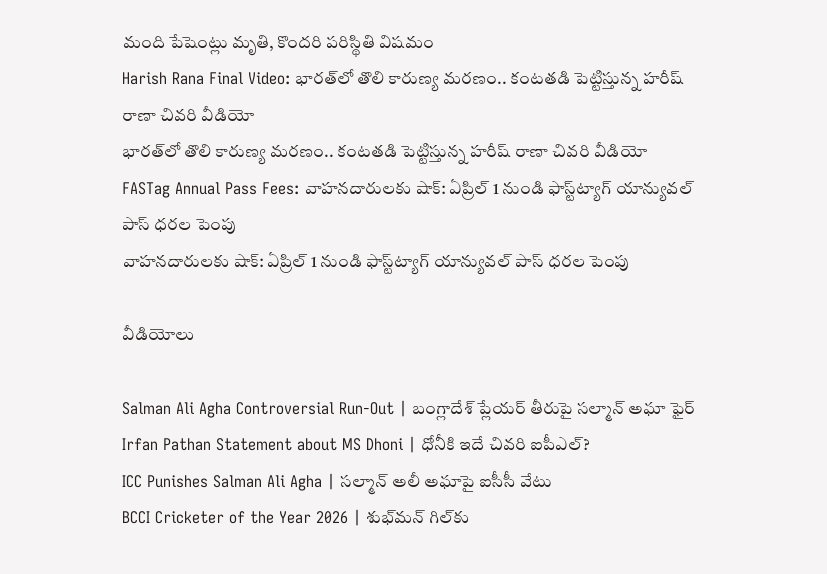మంది పేషెంట్లు మృతి, కొందరి పరిస్థితి విషమం
Harish Rana Final Video: భారత్‌లో తొలి కారుణ్య మరణం.. కంటతడి పెట్టిస్తున్న హరీష్ రాణా చివరి వీడియో
భారత్‌లో తొలి కారుణ్య మరణం.. కంటతడి పెట్టిస్తున్న హరీష్ రాణా చివరి వీడియో
FASTag Annual Pass Fees: వాహనదారులకు షాక్: ఏప్రిల్ 1 నుండి ఫాస్ట్‌ట్యాగ్ యాన్యువల్ పాస్ ధరల పెంపు
వాహనదారులకు షాక్: ఏప్రిల్ 1 నుండి ఫాస్ట్‌ట్యాగ్ యాన్యువల్ పాస్ ధరల పెంపు

వీడియోలు

Salman Ali Agha Controversial Run-Out | బంగ్లాదేశ్ ప్లేయర్ తీరుపై సల్మాన్ అఘా ఫైర్
Irfan Pathan Statement about MS Dhoni | ధోనీకి ఇదే చివరి ఐపీఎల్?
ICC Punishes Salman Ali Agha | సల్మాన్ అలీ అఘాపై ఐసీసీ వేటు
BCCI Cricketer of the Year 2026 | శుభ్‌మన్ గిల్‌కు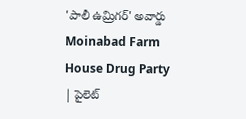'పాలీ ఉమ్రిగర్' అవార్డు
Moinabad Farm House Drug Party | పైలెట్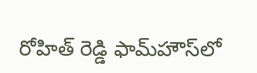రోహిత్ రెడ్డి ఫామ్‌హౌస్‌లో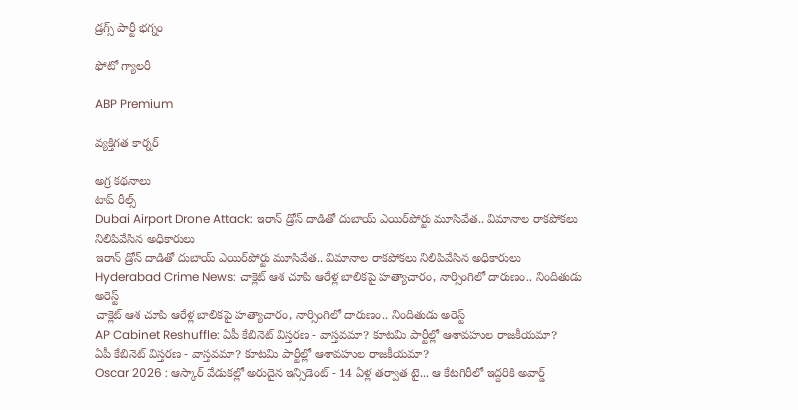డ్రగ్స్ పార్టీ భగ్నం

ఫోటో గ్యాలరీ

ABP Premium

వ్యక్తిగత కార్నర్

అగ్ర కథనాలు
టాప్ రీల్స్
Dubai Airport Drone Attack: ఇరాన్ డ్రోన్ దాడితో దుబాయ్ ఎయిర్‌పోర్టు మూసివేత.. విమానాల రాకపోకలు నిలిపివేసిన అధికారులు
ఇరాన్ డ్రోన్ దాడితో దుబాయ్ ఎయిర్‌పోర్టు మూసివేత.. విమానాల రాకపోకలు నిలిపివేసిన అధికారులు
Hyderabad Crime News: చాక్లెట్ ఆశ చూపి ఆరేళ్ల బాలికపై హత్యాచారం, నార్సింగిలో దారుణం.. నిందితుడు అరెస్ట్
చాక్లెట్ ఆశ చూపి ఆరేళ్ల బాలికపై హత్యాచారం, నార్సింగిలో దారుణం.. నిందితుడు అరెస్ట్
AP Cabinet Reshuffle: ఏపీ కేబినెట్ విస్తరణ - వాస్తవమా? కూటమి పార్టీల్లో ఆశావహుల రాజకీయమా?
ఏపీ కేబినెట్ విస్తరణ - వాస్తవమా? కూటమి పార్టీల్లో ఆశావహుల రాజకీయమా?
Oscar 2026 : ఆస్కార్ వేడుకల్లో అరుదైన ఇన్సిడెంట్ - 14 ఏళ్ల తర్వాత టై... ఆ కేటగిరీలో ఇద్దరికి అవార్డ్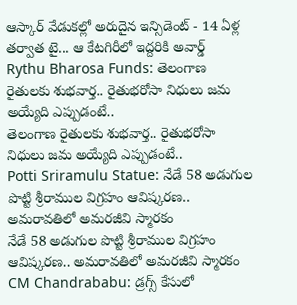ఆస్కార్ వేడుకల్లో అరుదైన ఇన్సిడెంట్ - 14 ఏళ్ల తర్వాత టై... ఆ కేటగిరీలో ఇద్దరికి అవార్డ్
Rythu Bharosa Funds: తెలంగాణ రైతులకు శుభ‌వార్త.. రైతుభ‌రోసా నిధులు జమ అయ్యేది ఎప్పుడంటే..
తెలంగాణ రైతులకు శుభ‌వార్త.. రైతుభ‌రోసా నిధులు జమ అయ్యేది ఎప్పుడంటే..
Potti Sriramulu Statue: నేడే 58 అడుగుల పొట్టి శ్రీరాముల విగ్రహం ఆవిష్కరణ.. అమరావతిలో అమరజీవి స్మారకం
నేడే 58 అడుగుల పొట్టి శ్రీరాముల విగ్రహం ఆవిష్కరణ.. అమరావతిలో అమరజీవి స్మారకం
CM Chandrababu: డ్రగ్స్ కేసులో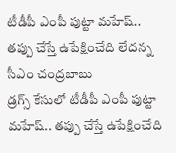టీడీపీ ఎంపీ పుట్టా మహేష్‌.. తప్పు చేస్తే ఉపేక్షించేది లేదన్న సీఎం చంద్రబాబు
డ్రగ్స్ కేసులో టీడీపీ ఎంపీ పుట్టా మహేష్‌.. తప్పు చేస్తే ఉపేక్షించేది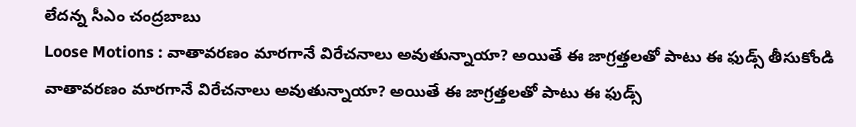లేదన్న సీఎం చంద్రబాబు
Loose Motions : వాతావరణం మారగానే విరేచనాలు అవుతున్నాయా? అయితే ఈ జాగ్రత్తలతో పాటు ఈ ఫుడ్స్ తీసుకోండి
వాతావరణం మారగానే విరేచనాలు అవుతున్నాయా? అయితే ఈ జాగ్రత్తలతో పాటు ఈ ఫుడ్స్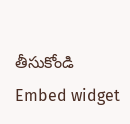తీసుకోండి
Embed widget